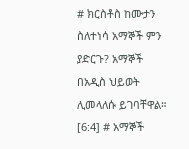# ክርስቶስ ከሙታን ስለተነሳ አማኞች ምን ያድርጉ? አማኞች በአዲስ ህይወት ሊመላለሱ ይገባቸዋል። [6:4] # አማኞች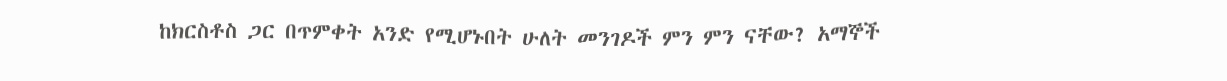ከክርስቶስ ጋር በጥምቀት አንድ የሚሆኑበት ሁለት መንገዶች ምን ምን ናቸው? አማኞች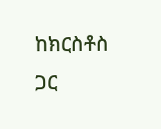ከክርስቶስ ጋር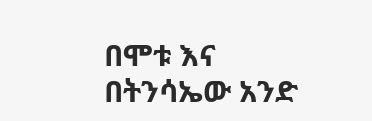በሞቱ እና በትንሳኤው አንድ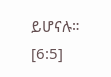ይሆናሉ። [6:5]